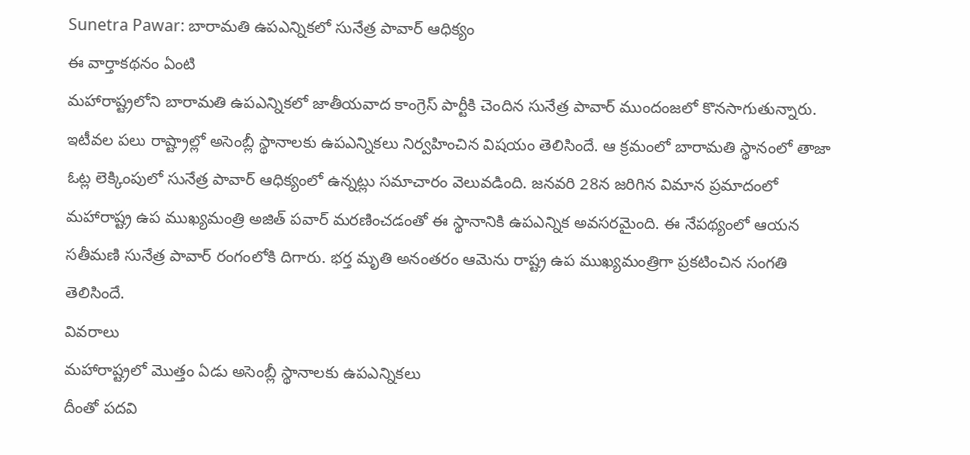Sunetra Pawar: బారామతి ఉపఎన్నికలో సునేత్ర పావార్ ఆధిక్యం
ఈ వార్తాకథనం ఏంటి
మహారాష్ట్రలోని బారామతి ఉపఎన్నికలో జాతీయవాద కాంగ్రెస్ పార్టీకి చెందిన సునేత్ర పావార్ ముందంజలో కొనసాగుతున్నారు. ఇటీవల పలు రాష్ట్రాల్లో అసెంబ్లీ స్థానాలకు ఉపఎన్నికలు నిర్వహించిన విషయం తెలిసిందే. ఆ క్రమంలో బారామతి స్థానంలో తాజా ఓట్ల లెక్కింపులో సునేత్ర పావార్ ఆధిక్యంలో ఉన్నట్లు సమాచారం వెలువడింది. జనవరి 28న జరిగిన విమాన ప్రమాదంలో మహారాష్ట్ర ఉప ముఖ్యమంత్రి అజిత్ పవార్ మరణించడంతో ఈ స్థానానికి ఉపఎన్నిక అవసరమైంది. ఈ నేపథ్యంలో ఆయన సతీమణి సునేత్ర పావార్ రంగంలోకి దిగారు. భర్త మృతి అనంతరం ఆమెను రాష్ట్ర ఉప ముఖ్యమంత్రిగా ప్రకటించిన సంగతి తెలిసిందే.
వివరాలు
మహారాష్ట్రలో మొత్తం ఏడు అసెంబ్లీ స్థానాలకు ఉపఎన్నికలు
దీంతో పదవి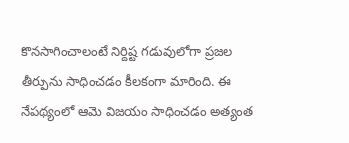కొనసాగించాలంటే నిర్దిష్ట గడువులోగా ప్రజల తీర్పును సాధించడం కీలకంగా మారింది. ఈ నేపథ్యంలో ఆమె విజయం సాధించడం అత్యంత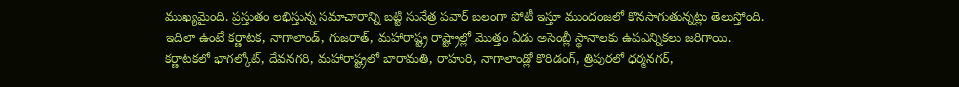ముఖ్యమైంది. ప్రస్తుతం లభిస్తున్న సమాచారాన్ని బట్టి సునేత్ర పవార్ బలంగా పోటీ ఇస్తూ ముందంజలో కొనసాగుతున్నట్లు తెలుస్తోంది. ఇదిలా ఉంటే కర్ణాటక, నాగాలాండ్, గుజరాత్, మహారాష్ట్ర రాష్ట్రాల్లో మొత్తం ఏడు అసెంబ్లీ స్థానాలకు ఉపఎన్నికలు జరిగాయి. కర్ణాటకలో భాగల్కోట్, దేవనగరి, మహారాష్ట్రలో బారామతి, రాహురి, నాగాలాండ్లో కొరిడంగ్, త్రిపురలో ధర్మనగర్,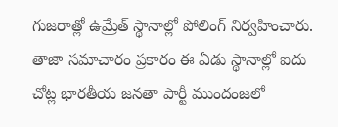గుజరాత్లో ఉమ్రేత్ స్థానాల్లో పోలింగ్ నిర్వహించారు. తాజా సమాచారం ప్రకారం ఈ ఏడు స్థానాల్లో ఐదు చోట్ల భారతీయ జనతా పార్టీ ముందంజలో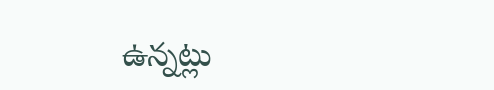ఉన్నట్లు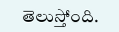తెలుస్తోంది.